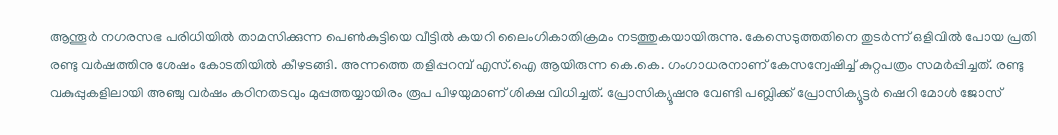ആന്തൂർ നഗരസഭ പരിധിയിൽ താമസിക്കുന്ന പെൺകുട്ടിയെ വീട്ടിൽ കയറി ലൈംഗികാതിക്രമം നടത്തുകയായിരുന്നു. കേസെടുത്തതിനെ തുടർന്ന് ഒളിവിൽ പോയ പ്രതി രണ്ടു വർഷത്തിനു ശേഷം കോടതിയിൽ കീഴടങ്ങി. അന്നത്തെ തളിപ്പറമ്പ് എസ്.ഐ ആയിരുന്ന കെ.കെ. ഗംഗാധരനാണ് കേസന്വേഷിച്ച് കുറ്റപത്രം സമർപ്പിച്ചത്. രണ്ടു വകുപ്പുകളിലായി അഞ്ചു വർഷം കഠിനതടവും മുപ്പത്തയ്യായിരം രൂപ പിഴയുമാണ് ശിക്ഷ വിധിച്ചത്. പ്രോസിക്യൂഷനു വേണ്ടി പബ്ലിക്ക് പ്രോസിക്യൂട്ടർ ഷെറി മോൾ ജോസ്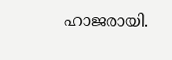ഹാജരായി.